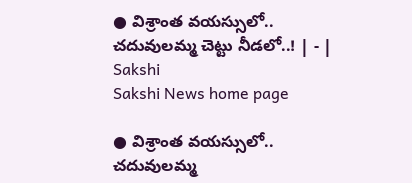● విశ్రాంత వయస్సులో.. చదువులమ్మ చెట్టు నీడలో..! | - | Sakshi
Sakshi News home page

● విశ్రాంత వయస్సులో.. చదువులమ్మ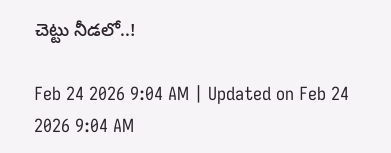చెట్టు నీడలో..!

Feb 24 2026 9:04 AM | Updated on Feb 24 2026 9:04 AM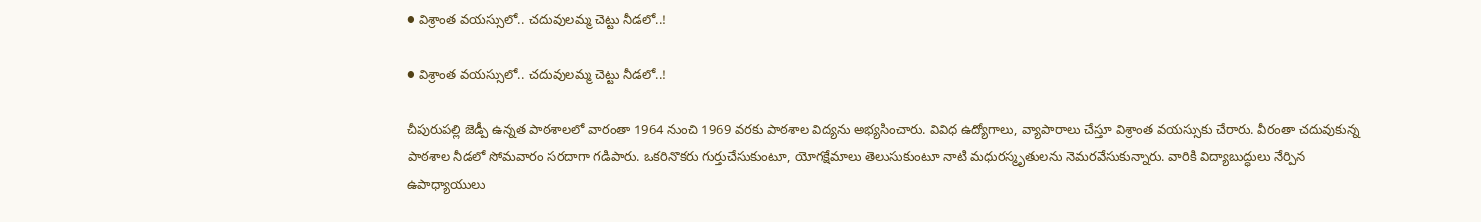● విశ్రాంత వయస్సులో.. చదువులమ్మ చెట్టు నీడలో..!

● విశ్రాంత వయస్సులో.. చదువులమ్మ చెట్టు నీడలో..!

చీపురుపల్లి జెడ్పీ ఉన్నత పాఠశాలలో వారంతా 1964 నుంచి 1969 వరకు పాఠశాల విద్యను అభ్యసించారు. వివిధ ఉద్యోగాలు, వ్యాపారాలు చేస్తూ విశ్రాంత వయస్సుకు చేరారు. వీరంతా చదువుకున్న పాఠశాల నీడలో సోమవారం సరదాగా గడిపారు. ఒకరినొకరు గుర్తుచేసుకుంటూ, యోగక్షేమాలు తెలుసుకుంటూ నాటి మధురస్మృతులను నెమరవేసుకున్నారు. వారికి విద్యాబుద్ధులు నేర్పిన ఉపాధ్యాయులు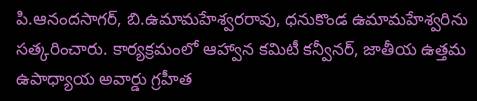పి.ఆనందసాగర్‌, బి.ఉమామహేశ్వరరావు, ధనుకొండ ఉమామహేశ్వరిను సత్కరించారు. కార్యక్రమంలో ఆహ్వాన కమిటీ కన్వీనర్‌, జాతీయ ఉత్తమ ఉపాధ్యాయ అవార్డు గ్రహీత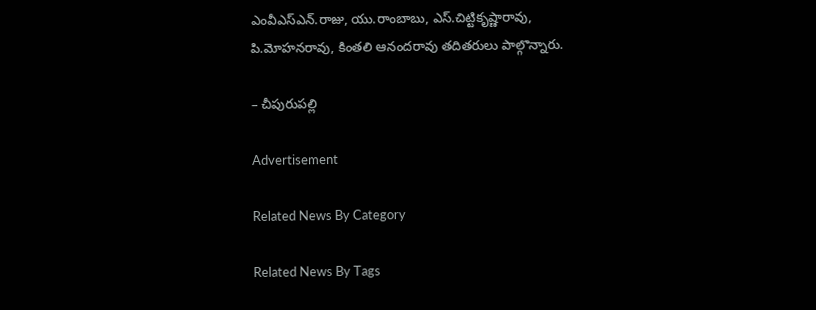ఎంవీఎస్‌ఎన్‌.రాజు, యు.రాంబాబు, ఎస్‌.చిట్టికృష్ణారావు, పి.మోహనరావు, కింతలి ఆనందరావు తదితరులు పాల్గొన్నారు.

– చీపురుపల్లి

Advertisement

Related News By Category

Related News By Tags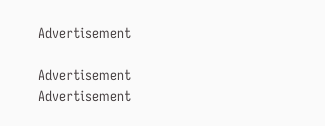Advertisement

Advertisement
Advertisement